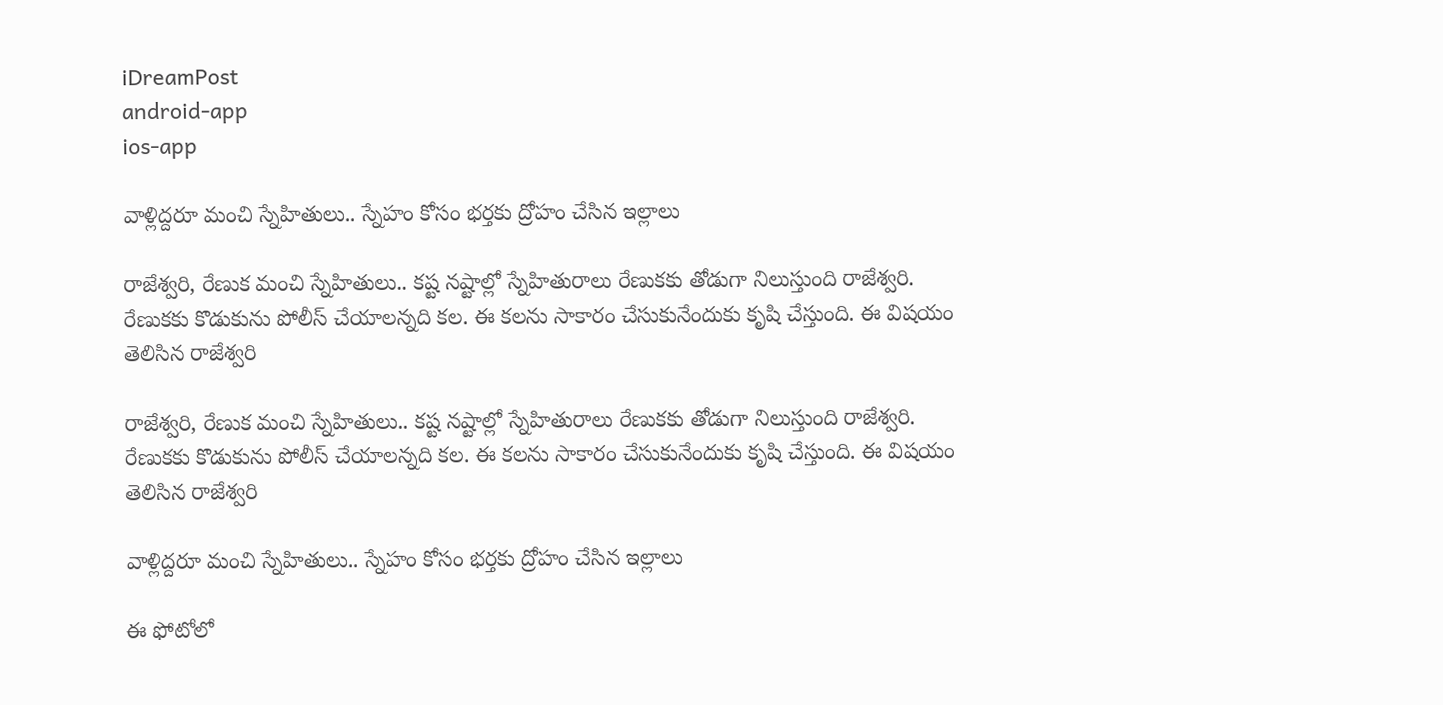iDreamPost
android-app
ios-app

వాళ్లిద్దరూ మంచి స్నేహితులు.. స్నేహం కోసం భర్తకు ద్రోహం చేసిన ఇల్లాలు

రాజేశ్వరి, రేణుక మంచి స్నేహితులు.. కష్ట నష్టాల్లో స్నేహితురాలు రేణుకకు తోడుగా నిలుస్తుంది రాజేశ్వరి. రేణుకకు కొడుకును పోలీస్ చేయాలన్నది కల. ఈ కలను సాకారం చేసుకునేందుకు కృషి చేస్తుంది. ఈ విషయం తెలిసిన రాజేశ్వరి

రాజేశ్వరి, రేణుక మంచి స్నేహితులు.. కష్ట నష్టాల్లో స్నేహితురాలు రేణుకకు తోడుగా నిలుస్తుంది రాజేశ్వరి. రేణుకకు కొడుకును పోలీస్ చేయాలన్నది కల. ఈ కలను సాకారం చేసుకునేందుకు కృషి చేస్తుంది. ఈ విషయం తెలిసిన రాజేశ్వరి

వాళ్లిద్దరూ మంచి స్నేహితులు.. స్నేహం కోసం భర్తకు ద్రోహం చేసిన ఇల్లాలు

ఈ ఫోటోలో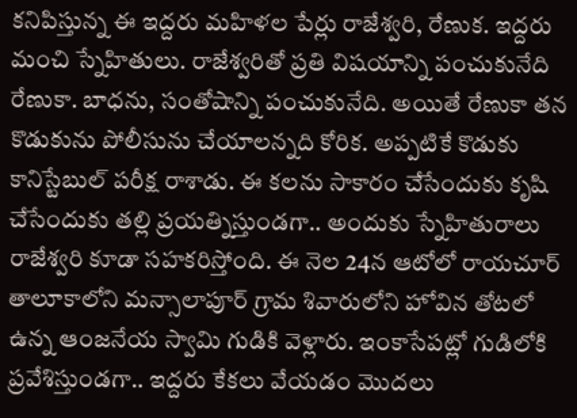కనిపిస్తున్న ఈ ఇద్దరు మహిళల పేర్లు రాజేశ్వరి, రేణుక. ఇద్దరు మంచి స్నేహితులు. రాజేశ్వరితో ప్రతి విషయాన్ని పంచుకునేది రేణుకా. బాధను, సంతోషాన్ని పంచుకునేది. అయితే రేణుకా తన కొడుకును పోలీసును చేయాలన్నది కోరిక. అప్పటికే కొడుకు కానిస్టేబుల్ పరీక్ష రాశాడు. ఈ కలను సాకారం చేసేందుకు కృషి చేసేందుకు తల్లి ప్రయత్నిస్తుండగా.. అందుకు స్నేహితురాలు రాజేశ్వరి కూడా సహకరిస్తోంది. ఈ నెల 24న ఆటోలో రాయచూర్ తాలూకాలోని మన్సాలాపూర్ గ్రామ శివారులోని హోవిన తోటలో ఉన్న ఆంజనేయ స్వామి గుడికి వెళ్లారు. ఇంకాసేపట్లో గుడిలోకి ప్రవేశిస్తుండగా.. ఇద్దరు కేకలు వేయడం మొదలు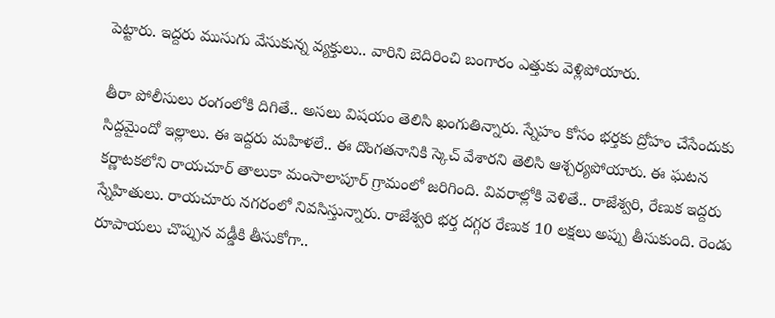పెట్టారు. ఇద్దరు ముసుగు వేసుకున్న వ్యక్తులు.. వారిని బెదిరించి బంగారం ఎత్తుకు వెళ్లిపోయారు.

తీరా పోలీసులు రంగంలోకి దిగితే.. అసలు విషయం తెలిసి ఖంగుతిన్నారు. స్నేహం కోసం భర్తకు ద్రోహం చేసేందుకు సిద్దమైందో ఇల్లాలు. ఈ ఇద్దరు మహిళలే.. ఈ దొంగతనానికి స్కెచ్ వేశారని తెలిసి ఆశ్చర్యపోయారు. ఈ ఘటన కర్ణాటకలోని రాయచూర్ తాలుకా మంసాలాపూర్ గ్రామంలో జరిగింది. వివరాల్లోకి వెళితే.. రాజేశ్వరి, రేణుక ఇద్దరు స్నేహితులు. రాయచూరు నగరంలో నివసిస్తున్నారు. రాజేశ్వరి భర్త దగ్గర రేణుక 10 లక్షలు అప్పు తీసుకుంది. రెండు రూపాయలు చొప్పున వడ్డీకి తీసుకోగా..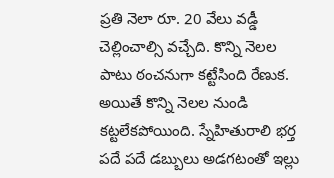ప్రతి నెలా రూ. 20 వేలు వడ్డీ చెల్లించాల్సి వచ్చేది. కొన్ని నెలల పాటు ఠంచనుగా కట్టేసింది రేణుక. అయితే కొన్ని నెలల నుండి కట్టలేకపోయింది. స్నేహితురాలి భర్త పదే పదే డబ్బులు అడగటంతో ఇల్లు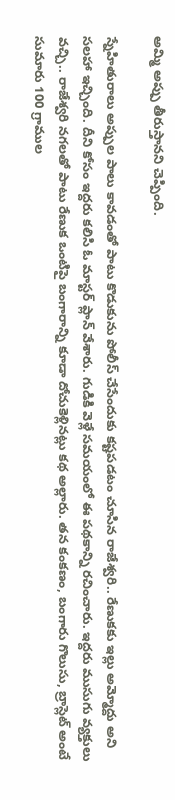అమ్మి అప్పు తీరుస్తానని చెప్పింది.

స్నేహితురాలు అప్పుల పాలు కావడంతో పాటు కొడుకును పోలీస్ చేసేందుకు కష్టపడటం చూసిన రాజేశ్వరి.. రేణుకకు ఇల్లు అమ్మోద్దు అని సలహా ఇచ్చింది. దీని కోసం ఇద్దరు కలిసి ఓ మాస్టర్ ప్లాన్ వేశారు. గుడికి వెళ్లే సమయంలో ఈ పథకాన్ని రచించారు. ఇద్దరు ముసుగు వ్యక్తులు వచ్చి.. రాజేశ్వరి నగలతో పాటు రేణుక ఒంటిపై బంగారాన్ని కూడా దోచుకెళ్లినట్లు కథ అల్లారు. తన కంకణం, బంగారు గొలుసు, బ్రాస్లెట్ అంటే సుమారు 100 గ్రాముల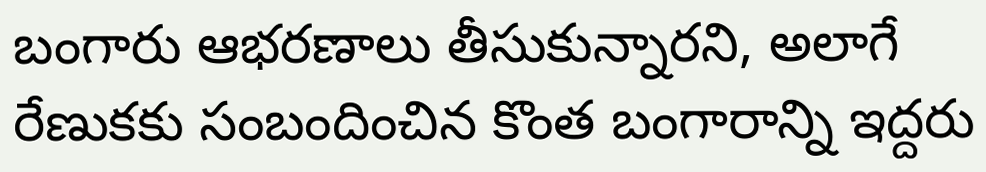బంగారు ఆభరణాలు తీసుకున్నారని, అలాగే రేణుకకు సంబందించిన కొంత బంగారాన్ని ఇద్దరు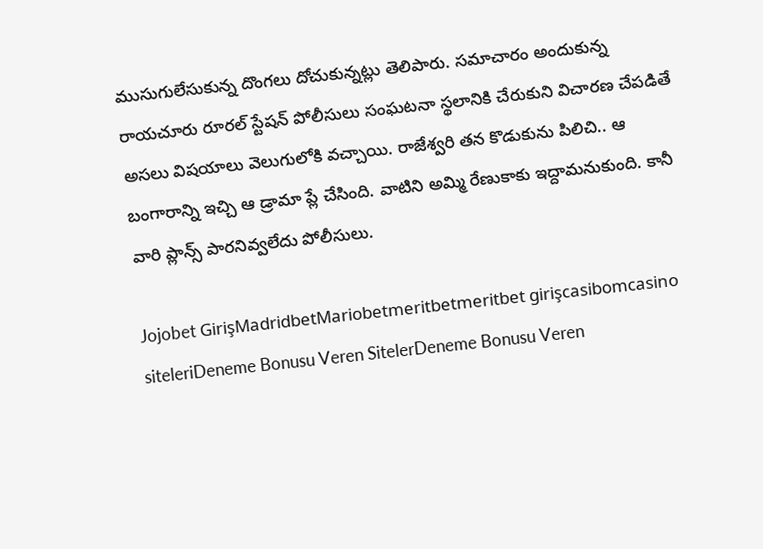ముసుగులేసుకున్న దొంగలు దోచుకున్నట్లు తెలిపారు. సమాచారం అందుకున్న రాయచూరు రూరల్ స్టేషన్ పోలీసులు సంఘటనా స్థలానికి చేరుకుని విచారణ చేపడితే అసలు విషయాలు వెలుగులోకి వచ్చాయి. రాజేశ్వరి తన కొడుకును పిలిచి.. ఆ బంగారాన్ని ఇచ్చి ఆ డ్రామా ప్లే చేసింది. వాటిని అమ్మి రేణుకాకు ఇద్దామనుకుంది. కానీ వారి ప్లాన్స్ పారనివ్వలేదు పోలీసులు.

Jojobet GirişMadridbetMariobetmeritbetmeritbet girişcasibomcasino siteleriDeneme Bonusu Veren SitelerDeneme Bonusu Veren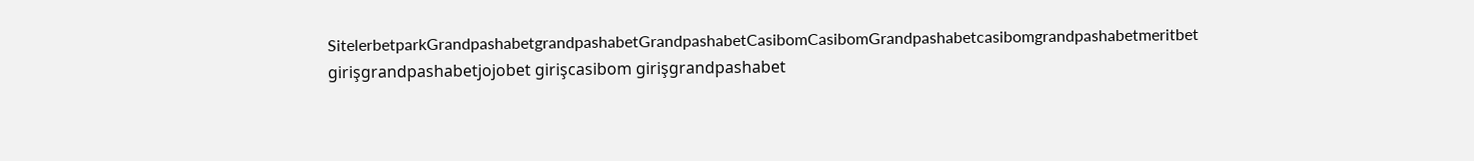SitelerbetparkGrandpashabetgrandpashabetGrandpashabetCasibomCasibomGrandpashabetcasibomgrandpashabetmeritbet girişgrandpashabetjojobet girişcasibom girişgrandpashabet